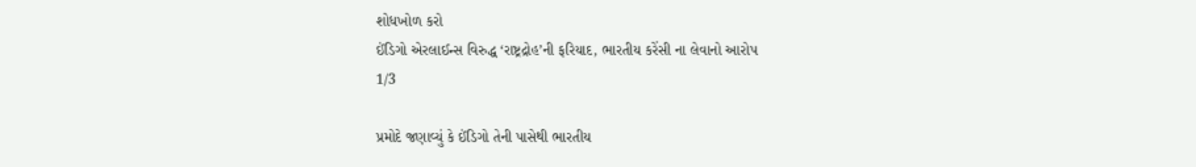શોધખોળ કરો
ઈંડિગો એરલાઈન્સ વિરુદ્ધ ‘રાષ્ટ્રદ્રોહ’ની ફરિયાદ, ભારતીય કરેંસી ના લેવાનો આરોપ
1/3

પ્રમોદે જણાવ્યું કે ઈંડિગો તેની પાસેથી ભારતીય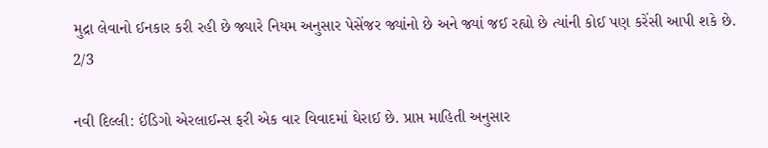મુદ્રા લેવાનો ઈનકાર કરી રહી છે જ્યારે નિયમ અનુસાર પેસેંજર જ્યાંનો છે અને જ્યાં જઈ રહ્યો છે ત્યાંની કોઈ પણ કરેંસી આપી શકે છે.
2/3

નવી દિલ્લી: ઈંડિગો એરલાઈન્સ ફરી એક વાર વિવાદમાં ઘેરાઈ છે. પ્રાપ્ત માહિતી અનુસાર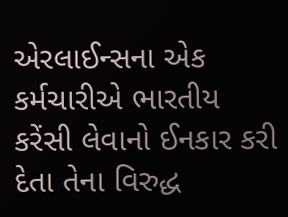એરલાઈન્સના એક કર્મચારીએ ભારતીય કરેંસી લેવાનો ઈનકાર કરી દેતા તેના વિરુદ્ધ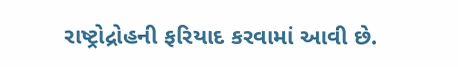રાષ્ટ્રોદ્રોહની ફરિયાદ કરવામાં આવી છે.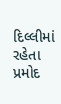દિલ્લીમાં રહેતા પ્રમોદ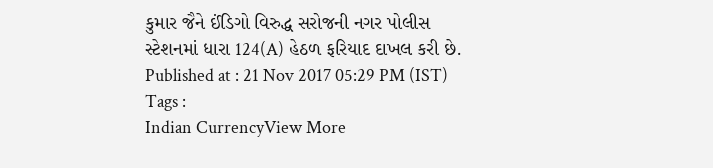કુમાર જૈને ઈંડિગો વિરુદ્ધ સરોજની નગર પોલીસ સ્ટેશનમાં ધારા 124(A) હેઠળ ફરિયાદ દાખલ કરી છે.
Published at : 21 Nov 2017 05:29 PM (IST)
Tags :
Indian CurrencyView More